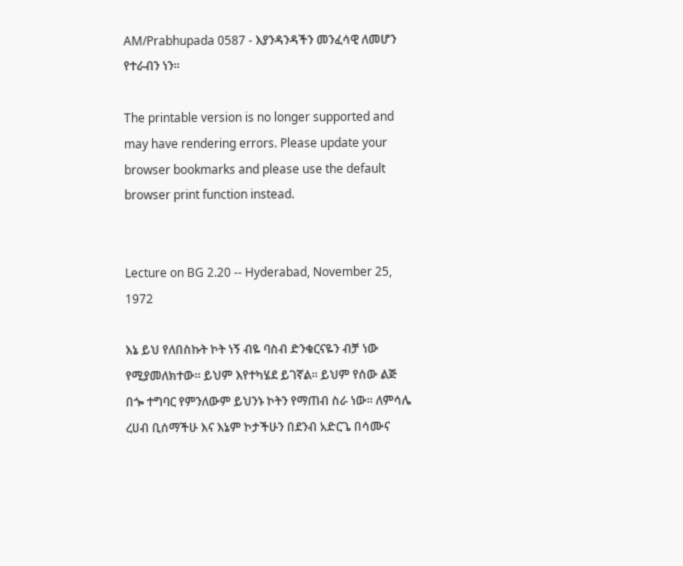AM/Prabhupada 0587 - እያንዳንዳችን መንፈሳዊ ለመሆን የተራብን ነን፡፡

The printable version is no longer supported and may have rendering errors. Please update your browser bookmarks and please use the default browser print function instead.


Lecture on BG 2.20 -- Hyderabad, November 25, 1972

እኔ ይህ የለበስኩት ኮት ነኝ ብዬ ባስብ ድንቁርናዬን ብቻ ነው የሚያመለክተው፡፡ ይህም እየተካሄደ ይገኛል፡፡ ይህም የሰው ልጅ በጐ ተግባር የምንለውም ይህንኑ ኮትን የማጠብ ስራ ነው፡፡ ለምሳሌ ረሀብ ቢሰማችሁ እና እኔም ኮታችሁን በደንብ አድርጌ በሳሙና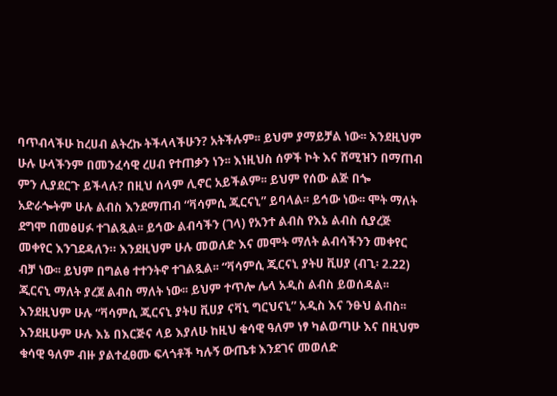ባጥብላችሁ ከረሀብ ልትረኩ ትችላላችሁን? አትችሉም፡፡ ይህም ያማይቻል ነው፡፡ እንደዚህም ሁሉ ሁላችንም በመንፈሳዊ ረሀብ የተጠቃን ነን፡፡ እነዚህስ ሰዎች ኮት እና ሸሚዝን በማጠብ ምን ሊያደርጉ ይችላሉ? በዚህ ሰላም ሊኖር አይችልም፡፡ ይህም የሰው ልጅ በጐ አድራጐትም ሁሉ ልብስ እንደማጠብ “ቫሳምሲ ጂርናኒ” ይባላል፡፡ ይኅው ነው፡፡ ሞት ማለት ደግሞ በመፅሀፉ ተገልጿል፡፡ ይኅው ልብሳችን (ገላ) የአንተ ልብስ የእኔ ልብስ ሲያረጅ መቀየር እንገደዳለን። እንደዚህም ሁሉ መወለድ እና መሞት ማለት ልብሳችንን መቀየር ብቻ ነው፡፡ ይህም በግልፅ ተተንትኖ ተገልጿል፡፡ “ቫሳምሲ ጂርናኒ ያትሀ ቪሀያ (ብጊ፡ 2.22) ጂርናኒ ማለት ያረጀ ልብስ ማለት ነው፡፡ ይህም ተጥሎ ሌላ አዲስ ልብስ ይወሰዳል፡፡ እንደዚህም ሁሉ “ቫሳምሲ ጂርናኒ ያትሀ ቪሀያ ናቫኒ ግርህናኒ” አዲስ እና ንፁህ ልብስ፡፡ እንደዚሁም ሁሉ እኔ በእርጅና ላይ እያለሁ ከዚህ ቁሳዊ ዓለም ነፃ ካልወጣሁ እና በዚህም ቁሳዊ ዓለም ብዙ ያልተፈፀሙ ፍላጎቶች ካሉኝ ውጤቱ እንደገና መወለድ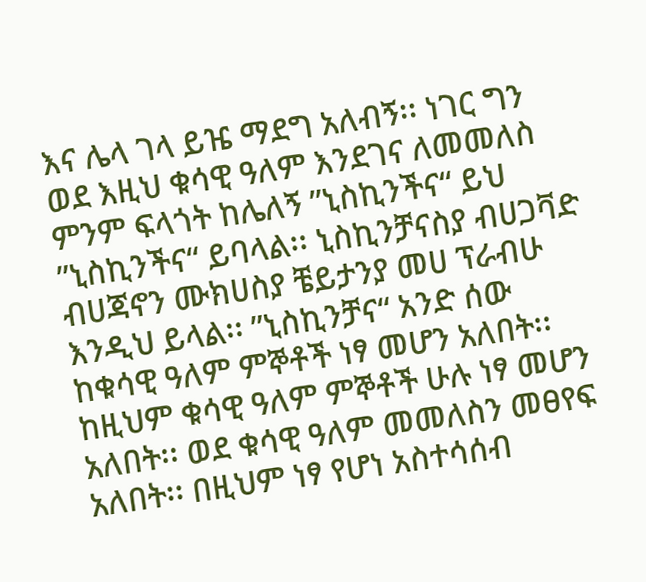እና ሌላ ገላ ይዤ ማደግ አለብኝ፡፡ ነገር ግን ወደ እዚህ ቁሳዊ ዓለም እንደገና ለመመለስ ምንም ፍላጎት ከሌለኝ ”ኒስኪንችና“ ይህ ”ኒስኪንችና“ ይባላል፡፡ ኒስኪንቻናስያ ብሀጋቫድ ብሀጃኖን ሙክሀስያ ቼይታንያ መሀ ፕራብሁ እንዲህ ይላል፡፡ ”ኒስኪንቻና“ አንድ ሰው ከቁሳዊ ዓለም ምኞቶች ነፃ መሆን አለበት፡፡ ከዚህም ቁሳዊ ዓለም ምኞቶች ሁሉ ነፃ መሆን አለበት፡፡ ወደ ቁሳዊ ዓለም መመለስን መፀየፍ አለበት፡፡ በዚህም ነፃ የሆነ አስተሳሰብ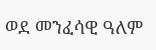ወደ መንፈሳዊ ዓለም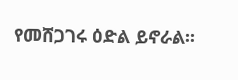የመሸጋገሩ ዕድል ይኖራል፡፡